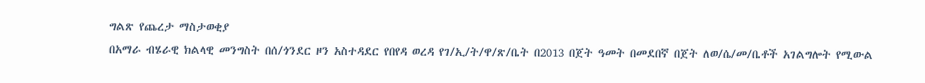ግልጽ የጨረታ ማስታወቂያ
በአማራ ብሄራዊ ክልላዊ መንግስት በሰ/ጎንደር ዞን አስተዳደር የበየዳ ወረዳ የገ/ኢ/ት/ዋ/ጽ/ቤት በ2013 በጀት ዓመት በመደበኛ በጀት ለወ/ሴ/መ/ቤቶች አገልግሎት የሚውል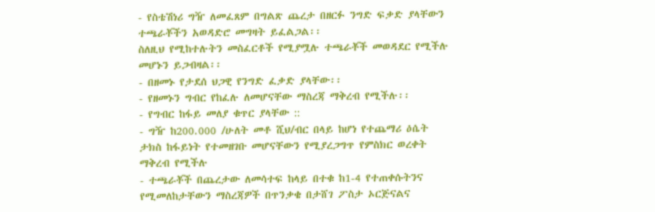- የስቴሽነሪ ግዥ ለመፈጸም በግልጽ ጨረታ በዘርፉ ንግድ ፍቃድ ያላቸውን ተጫራቾችን አወዳድሮ መግዛት ይፈልጋል፡፡
ስለዚህ የሚከተሉትን መስፈርቶች የሚያሟሉ ተጫራቾች መወዳደር የሚችሉ መሆኑን ይጋብዛል፡፡
- በዘመኑ የታደሰ ህጋዊ የንግድ ፈቃድ ያላቸው፡፡
- የዘመኑን ግብር የከፈሉ ለመሆናቸው ማስረጃ ማቅረብ የሚችሉ፡፡
- የግብር ከፋይ መለያ ቁጥር ያላቸው ::
- ግዥ ከ200.000 /ሁለት መቶ ሺህ/ብር በላይ ከሆነ የተጨማሪ ዕሴት ታክስ ከፋይነት የተመዘገቡ መሆናቸውን የሚያረጋግጥ የምስክር ወረቀት ማቅረብ የሚችሉ
- ተጫራቾች በጨረታው ለመሳተፍ ከላይ በተቁ ከ1-4 የተጠቀሱትንና የሚመለከታቸውን ማስረጃዎች በጥንቃቄ በታሸገ ፖስታ ኦርጅናልና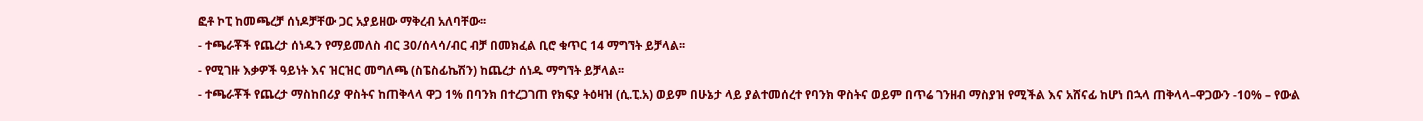ፎቶ ኮፒ ከመጫረቻ ሰነዶቻቸው ጋር አያይዘው ማቅረብ አለባቸው፡፡
- ተጫራቾች የጨረታ ሰነዱን የማይመለስ ብር 30/ሰላሳ/ብር ብቻ በመክፈል ቢሮ ቁጥር 14 ማግኘት ይቻላል፡፡
- የሚገዙ እቃዎች ዓይነት እና ዝርዝር መግለጫ (ስፔስፊኬሽን) ከጨረታ ሰነዱ ማግኘት ይቻላል፡፡
- ተጫራቾች የጨረታ ማስከበሪያ ዋስትና ከጠቅላላ ዋጋ 1% በባንክ በተረጋገጠ የክፍያ ትዕዛዝ (ሲ.ፒ.አ) ወይም በሁኔታ ላይ ያልተመሰረተ የባንክ ዋስትና ወይም በጥሬ ገንዘብ ማስያዝ የሚችል እና አሸናፊ ከሆነ በኋላ ጠቅላላ–ዋጋውን -10% – የውል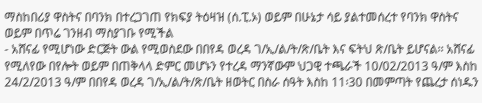ማስከበሪያ ዋስትና በባንክ በተረጋገጠ የክፍያ ትዕዛዝ (ሰ.ፒ.ኦ) ወይም በሁኔታ ሳይ ያልተመሰረተ የባንክ ዋስትና ወይም በጥሬ ገንዘብ ማስያገቡ የሚችል
- አሸናፊ የሚሆነው ድርጅት ውል የሚወስደው በበየዳ ወረዳ ገ/ኢ/ል/ት/ጽ/ቤት እና ፍትህ ጽ/ቤት ይሆናል፡፡ አሸናፊ የሚለየው በየሎት ወይም በጠቅላላ ድምር መሆኑን የተረዳ ማንኛውም ህጋዊ ተጫራች 10/02/2013 ዓ/ም እስከ 24/2/2013 ዓ/ም በበየዳ ወረዳ ገ/ኢ/ል/ት/ጽ/ቤት ዘወትር በስራ ሰዓት እስከ 11፡30 በመምጣት የጨረታ ሰነዱን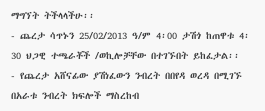ማግኘት ትችላላችሁ፡፡
- ጨረታ ሳጥኑን 25/02/2013 ዓ/ም 4፡00 ታሽጎ ከጠዋቱ 4፡30 ህጋዊ ተጫራቾች /ወኪሎቻቸው በተገኙበት ይከፈታል፡፡
- የጨረታ አሸናፊው ያሽነፈውን ንብረት በበየዳ ወረዳ በሚገኙ በአራቱ ንብረት ክፍሎች ማስረከብ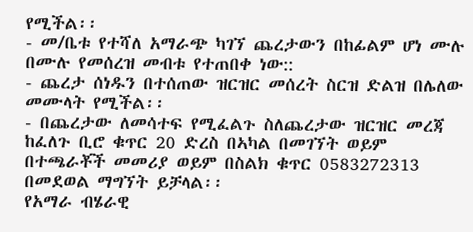የሚችል፡፡
- መ/ቤቱ የተሻለ አማራጭ ካገኘ ጨረታውን በከፊልም ሆነ ሙሉ በሙሉ የመሰረዝ መብቱ የተጠበቀ ነው::
- ጨረታ ሰነዱን በተሰጠው ዝርዝር መሰረት ስርዝ ድልዝ በሌለው መሙላት የሚችል፡፡
- በጨረታው ለመሳተፍ የሚፈልጉ ስለጨረታው ዝርዝር መረጃ ከፈለጉ ቢሮ ቁጥር 20 ድረስ በኣካል በመገኘት ወይም በተጫራቾች መመሪያ ወይም በስልክ ቁጥር 0583272313 በመደወል ማግኘት ይቻላል፡፡
የአማራ ብሄራዊ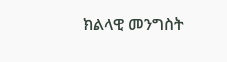ክልላዊ መንግስት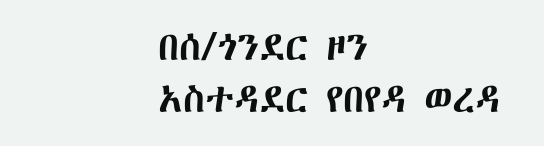በሰ/ጎንደር ዞን
አስተዳደር የበየዳ ወረዳ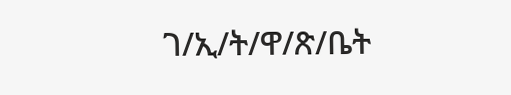ገ/ኢ/ት/ዋ/ጽ/ቤት